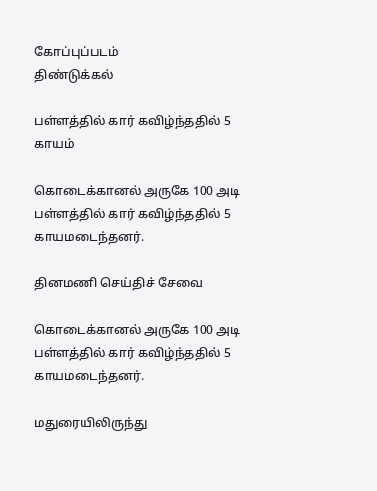கோப்புப்படம்
திண்டுக்கல்

பள்ளத்தில் கார் கவிழ்ந்ததில் 5 காயம்

கொடைக்கானல் அருகே 100 அடி பள்ளத்தில் கார் கவிழ்ந்ததில் 5 காயமடைந்தனர்.

தினமணி செய்திச் சேவை

கொடைக்கானல் அருகே 100 அடி பள்ளத்தில் கார் கவிழ்ந்ததில் 5 காயமடைந்தனர்.

மதுரையிலிருந்து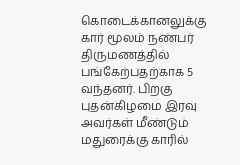கொடைக்கானலுக்கு கார் மூலம் நண்பர் திருமணத்தில் பங்கேற்பதற்காக 5 வந்தனர். பிறகு புதன்கிழமை இரவு அவர்கள் மீண்டும் மதுரைக்கு காரில்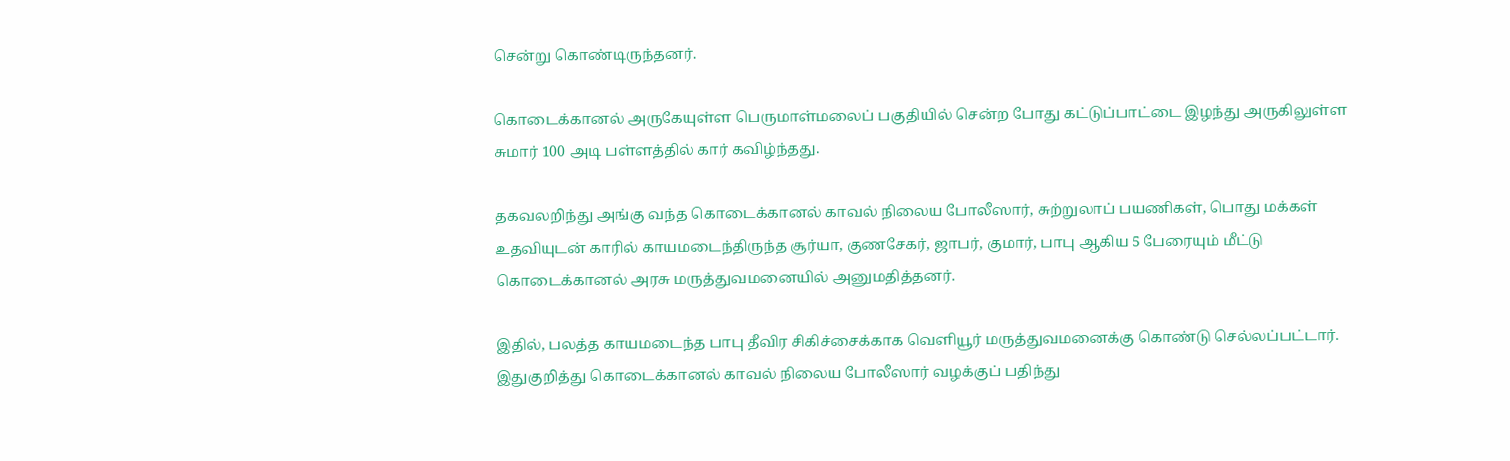சென்று கொண்டிருந்தனர்.

கொடைக்கானல் அருகேயுள்ள பெருமாள்மலைப் பகுதியில் சென்ற போது கட்டுப்பாட்டை இழந்து அருகிலுள்ள சுமார் 100 அடி பள்ளத்தில் கார் கவிழ்ந்தது.

தகவலறிந்து அங்கு வந்த கொடைக்கானல் காவல் நிலைய போலீஸார், சுற்றுலாப் பயணிகள், பொது மக்கள் உதவியுடன் காரில் காயமடைந்திருந்த சூர்யா, குணசேகர், ஜாபர், குமார், பாபு ஆகிய 5 பேரையும் மீட்டு கொடைக்கானல் அரசு மருத்துவமனையில் அனுமதித்தனர்.

இதில், பலத்த காயமடைந்த பாபு தீவிர சிகிச்சைக்காக வெளியூர் மருத்துவமனைக்கு கொண்டு செல்லப்பட்டார். இதுகுறித்து கொடைக்கானல் காவல் நிலைய போலீஸார் வழக்குப் பதிந்து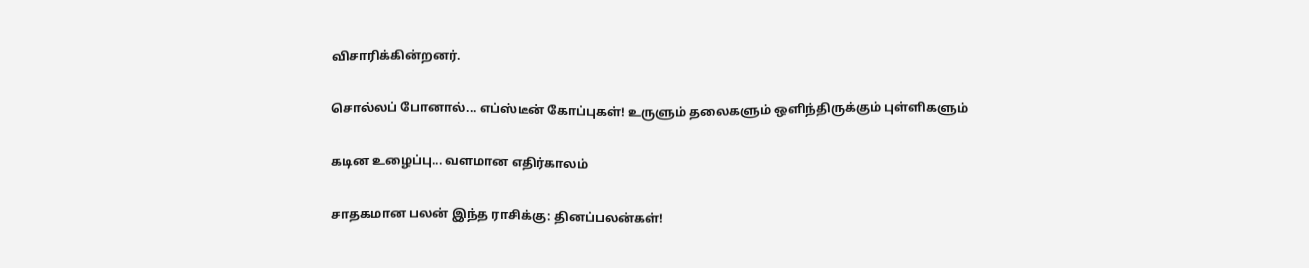விசாரிக்கின்றனர்.

சொல்லப் போனால்... எப்ஸ்டீன் கோப்புகள்! உருளும் தலைகளும் ஒளிந்திருக்கும் புள்ளிகளும்

கடின உழைப்பு... வளமான எதிர்காலம்

சாதகமான பலன் இந்த ராசிக்கு: தினப்பலன்கள்!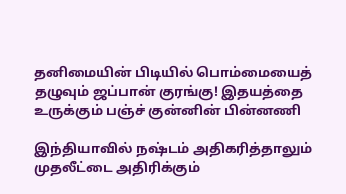தனிமையின் பிடியில் பொம்மையைத் தழுவும் ஜப்பான் குரங்கு! இதயத்தை உருக்கும் பஞ்ச் குன்னின் பின்னணி

இந்தியாவில் நஷ்டம் அதிகரித்தாலும் முதலீட்டை அதிரிக்கும்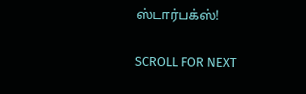ஸ்டார்பக்ஸ்!

SCROLL FOR NEXT